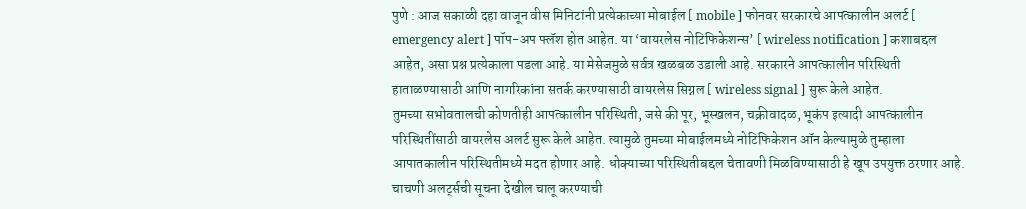पुणे : आज सकाळी दहा वाजून वीस मिनिटांनी प्रत्येकाच्या मोबाईल [ mobile ] फोनवर सरकारचे आपत्कालीन अलर्ट [ emergency alert ] पॉप-अप फ्लॅश होत आहेत. या ‘वायरलेस नोटिफिकेशन्स’ [ wireless notification ] कशाबद्दल आहेत, असा प्रश्न प्रत्येकाला पडला आहे. या मेसेजमुळे सर्वत्र खळबळ उडाली आहे. सरकारने आपत्कालीन परिस्थिती हाताळण्यासाठी आणि नागरिकांना सतर्क करण्यासाठी वायरलेस सिग्नल [ wireless signal ] सुरू केले आहेत.
तुमच्या सभोवतालची कोणतीही आपत्कालीन परिस्थिती, जसे की पूर, भूस्खलन, चक्रीवादळ, भूकंप इत्यादी आपत्कालीन परिस्थितींसाठी वायरलेस अलर्ट सुरू केले आहेत. त्यामुळे तुमच्या मोबाईलमध्ये नोटिफिकेशन ऑन केल्यामुळे तुम्हाला आपातकालीन परिस्थितीमध्ये मदत होणार आहे. धोक्याच्या परिस्थितीबद्दल चेतावणी मिळविण्यासाठी हे खूप उपयुक्त ठरणार आहे. चाचणी अलर्ट्सची सूचना देखील चालू करण्याची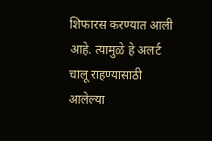शिफारस करण्यात आली आहे. त्यामुळे हे अलर्ट चालू राहण्यासाठी आलेल्या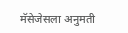मॅसेजेसला अनुमती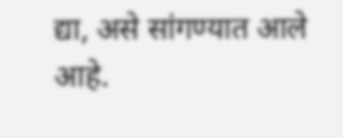द्या, असे सांगण्यात आले आहे.